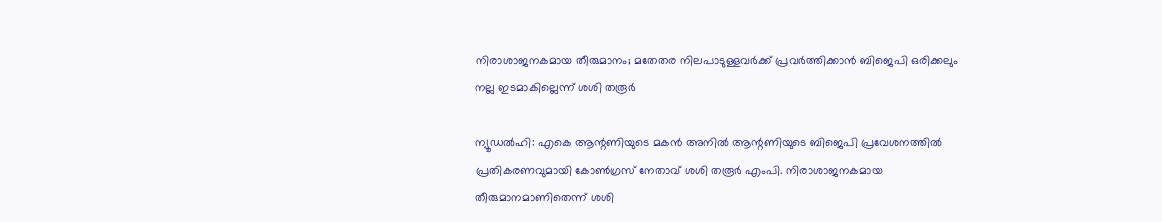നിരാശാജനകമായ തീരുമാനം; മതേതര നിലപാടുള്ളവർക്ക് പ്രവർത്തിക്കാൻ ബിജെപി ഒരിക്കലും നല്ല ഇടമാകില്ലെന്ന് ശശി തരൂർ

ന്യൂഡൽഹി: എകെ ആന്റണിയുടെ മകൻ അനിൽ ആന്റണിയുടെ ബിജെപി പ്രവേശനത്തിൽ പ്രതികരണവുമായി കോൺഗ്രസ് നേതാവ് ശശി തരൂർ എംപി. നിരാശാജനകമായ തീരുമാനമാണിതെന്ന് ശശി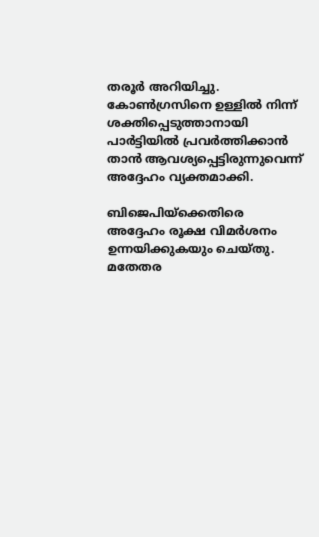തരൂർ അറിയിച്ചു. കോൺഗ്രസിനെ ഉള്ളിൽ നിന്ന് ശക്തിപ്പെടുത്താനായി പാർട്ടിയിൽ പ്രവർത്തിക്കാൻ താൻ ആവശ്യപ്പെട്ടിരുന്നുവെന്ന് അദ്ദേഹം വ്യക്തമാക്കി.

ബിജെപിയ്‌ക്കെതിരെ അദ്ദേഹം രൂക്ഷ വിമർശനം ഉന്നയിക്കുകയും ചെയ്തു. മതേതര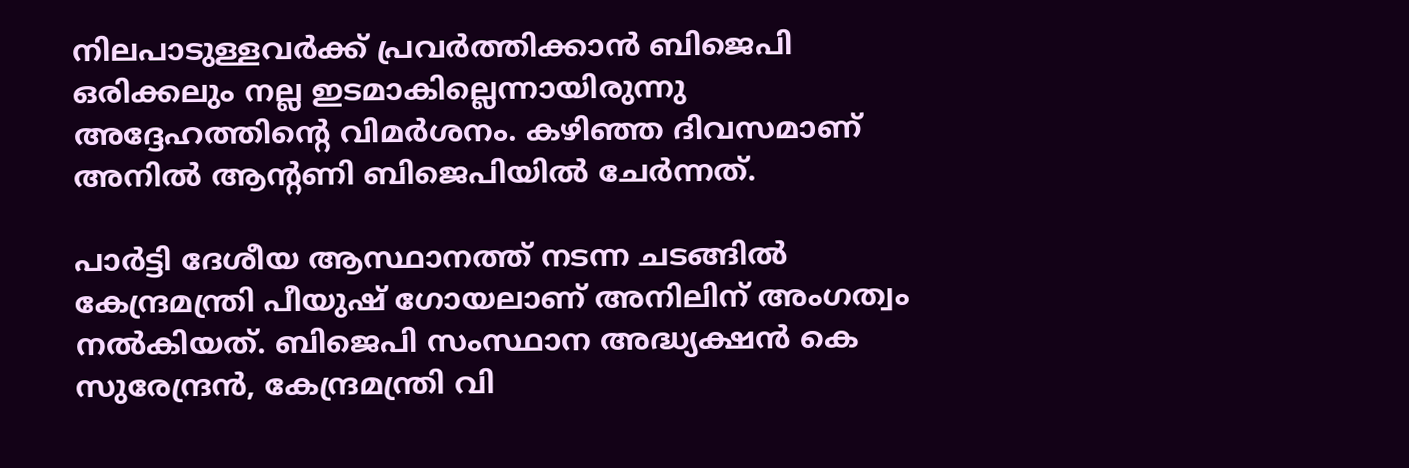നിലപാടുള്ളവർക്ക് പ്രവർത്തിക്കാൻ ബിജെപി ഒരിക്കലും നല്ല ഇടമാകില്ലെന്നായിരുന്നു അദ്ദേഹത്തിന്റെ വിമർശനം. കഴിഞ്ഞ ദിവസമാണ് അനിൽ ആന്റണി ബിജെപിയിൽ ചേർന്നത്.

പാർട്ടി ദേശീയ ആസ്ഥാനത്ത് നടന്ന ചടങ്ങിൽ കേന്ദ്രമന്ത്രി പീയുഷ് ഗോയലാണ് അനിലിന് അംഗത്വം നൽകിയത്. ബിജെപി സംസ്ഥാന അദ്ധ്യക്ഷൻ കെ സുരേന്ദ്രൻ, കേന്ദ്രമന്ത്രി വി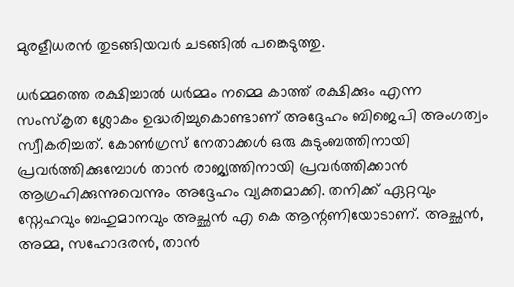മുരളീധരൻ തുടങ്ങിയവർ ചടങ്ങിൽ പങ്കെടുത്തു.

ധർമ്മത്തെ രക്ഷിച്ചാൽ ധർമ്മം നമ്മെ കാത്ത് രക്ഷിക്കും എന്ന സംസ്‌കൃത ശ്ലോകം ഉദ്ധരിച്ചുകൊണ്ടാണ് അദ്ദേഹം ബിജെപി അംഗത്വം സ്വീകരിച്ചത്. കോൺഗ്രസ് നേതാക്കൾ ഒരു കുടുംബത്തിനായി പ്രവർത്തിക്കുമ്പോൾ താൻ രാജ്യത്തിനായി പ്രവർത്തിക്കാൻ ആഗ്രഹിക്കുന്നുവെന്നും അദ്ദേഹം വ്യക്തമാക്കി. തനിക്ക് ഏറ്റവും സ്നേഹവും ബഹുമാനവും അച്ഛൻ എ കെ ആന്റണിയോടാണ്. അച്ഛൻ, അമ്മ, സഹോദരൻ, താൻ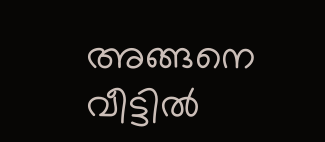അങ്ങനെ വീട്ടിൽ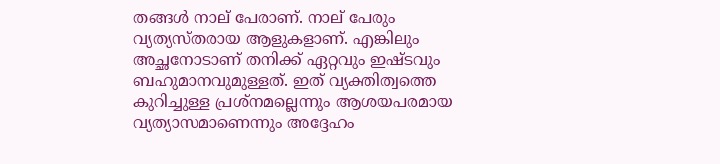തങ്ങൾ നാല് പേരാണ്. നാല് പേരും വ്യത്യസ്തരായ ആളുകളാണ്. എങ്കിലും അച്ഛനോടാണ് തനിക്ക് ഏറ്റവും ഇഷ്ടവും ബഹുമാനവുമുള്ളത്. ഇത് വ്യക്തിത്വത്തെ കുറിച്ചുള്ള പ്രശ്നമല്ലെന്നും ആശയപരമായ വ്യത്യാസമാണെന്നും അദ്ദേഹം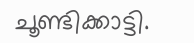ചൂണ്ടിക്കാട്ടി.